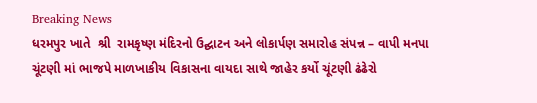Breaking News
ધરમપુર ખાતે  શ્રી  રામકૃષ્ણ મંદિરનો ઉદ્ઘાટન અને લોકાર્પણ સમારોહ સંપન્ન – વાપી મનપા ચૂંટણી માં ભાજપે માળખાકીય વિકાસના વાયદા સાથે જાહેર કર્યો ચૂંટણી ઢંઢેરો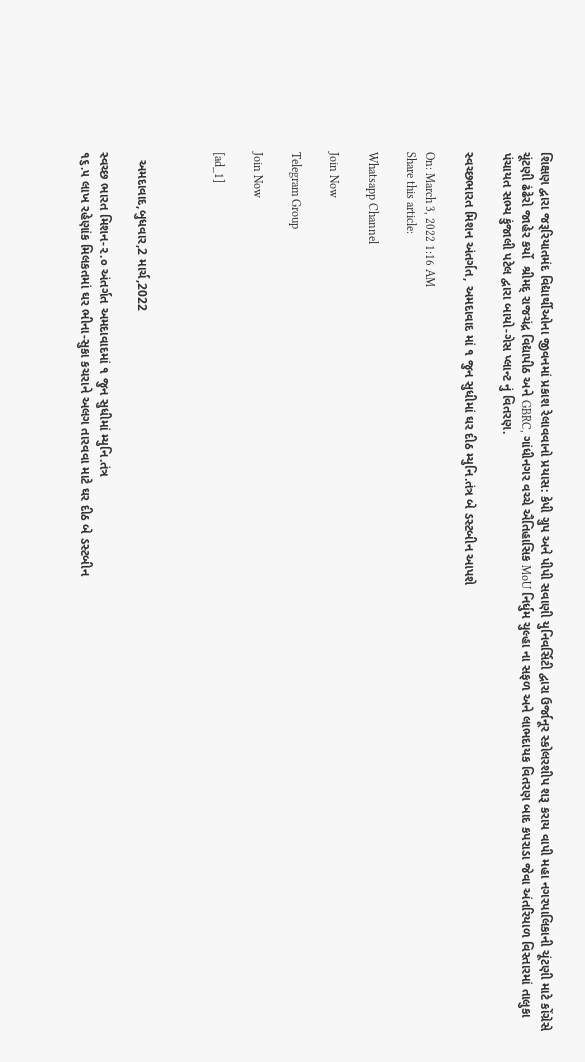શિક્ષણ દ્વારા જરૂરિયાતમંદ વિદ્યાર્થીઓના જીવનમાં પ્રકાશ રેલાવવાનો પ્રયાસ: કેપી ગ્રુપ અને પીપી સવાણી યુનિવર્સિટી દ્વારા ઉર્જાનૂર સ્કોલરશીપ શરૂ કરાય વાપી મહા નગરપાલિકાની ચૂંટણી માટે કોંગ્રેસે  ચૂંટણી ઢંઢેરો જાહેર કર્યો  શ્રીમદ્ રાજચંદ્ર વિદ્યાપીઠ અને GBRC, ગાંધીનગર વચ્ચે ઐતિહાસિક MoU નિર્ધુમ ચુલ્હા ના સફળ અને લાભદાયક વિતરણ બાદ કપરાડા જેવા અંતરિયાળ વિસ્તારમાં તાલુકા પંચાયત સભ્ય કુંજાલી પટેલ દ્વારા બાયો-ગેસ પ્લાન્ટ નું વિતરણ.

સ્વચ્છભારત મિશન અંતર્ગત, અમદાવાદ માં ૧ જુન સુધીમાં ઘર દીઠ મ્યુનિ.તંત્ર બે ડસ્ટબીન આપશે

On: March 3, 2022 1:16 AM
Share this article:

Whatsapp Channel

Join Now

Telegram Group

Join Now

[ad_1]



  અમદાવાદ,બુધવાર,2 માર્ચ,2022

સ્વચ્છ ભારત મિશન-૨.૦ અંતર્ગત અમદાવાદમાં ૧ જુન સુધીમાં મ્યુનિ.તંત્ર
૧૬.૫ લાખ રહેણાંક મિલકતમાં ઘર ભીના-સુકા કચરાને અલગ તારવવા માટે ઘર દીઠ બે ડસ્ટબીન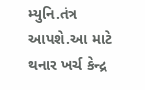મ્યુનિ.તંત્ર આપશે.આ માટે થનાર ખર્ચ કેન્દ્ર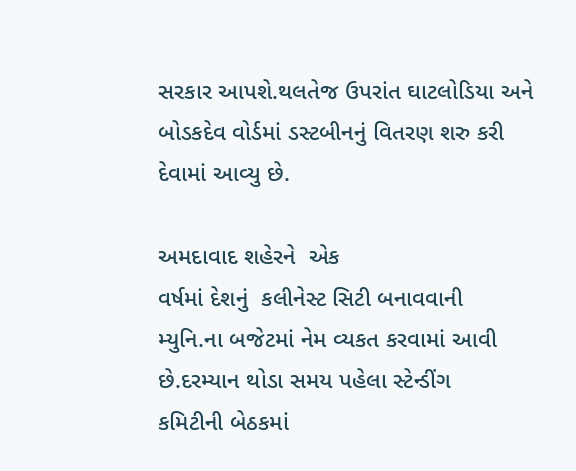સરકાર આપશે.થલતેજ ઉપરાંત ઘાટલોડિયા અને
બોડકદેવ વોર્ડમાં ડસ્ટબીનનું વિતરણ શરુ કરી દેવામાં આવ્યુ છે.

અમદાવાદ શહેરને  એક
વર્ષમાં દેશનું  કલીનેસ્ટ સિટી બનાવવાની
મ્યુનિ.ના બજેટમાં નેમ વ્યકત કરવામાં આવી છે.દરમ્યાન થોડા સમય પહેલા સ્ટેન્ડીંગ
કમિટીની બેઠકમાં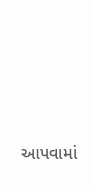આપવામાં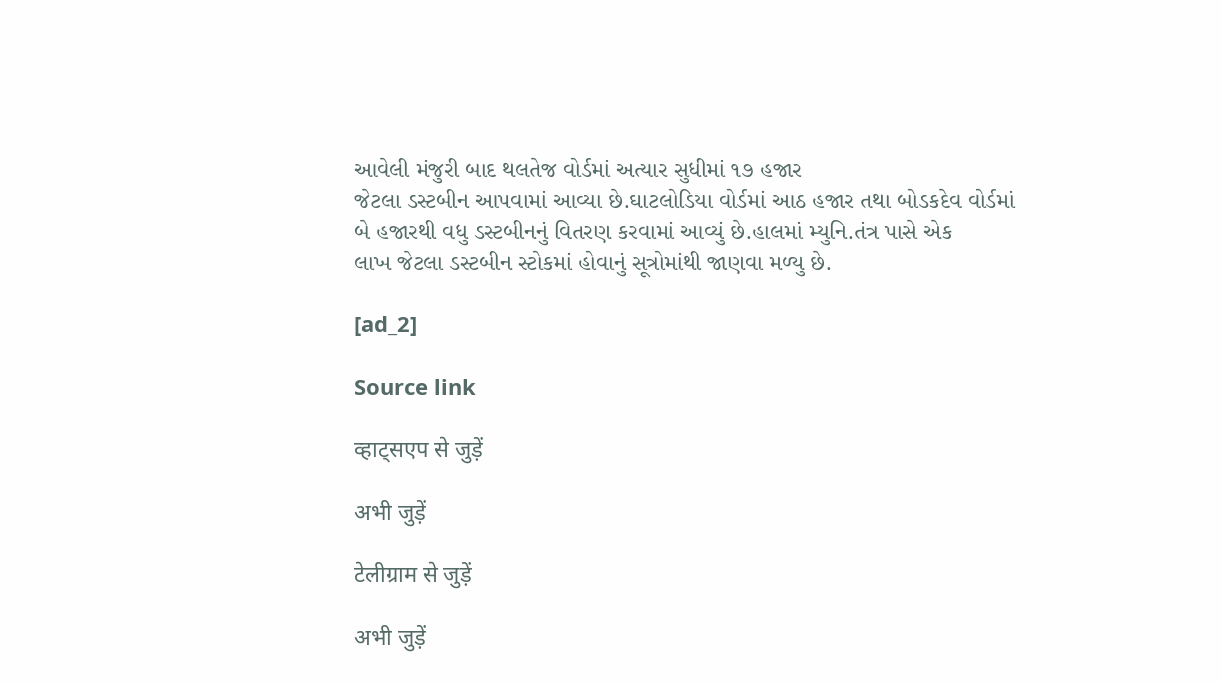આવેલી મંજુરી બાદ થલતેજ વોર્ડમાં અત્યાર સુધીમાં ૧૭ હજાર
જેટલા ડસ્ટબીન આપવામાં આવ્યા છે.ઘાટલોડિયા વોર્ડમાં આઠ હજાર તથા બોડકદેવ વોર્ડમાં
બે હજારથી વધુ ડસ્ટબીનનું વિતરણ કરવામાં આવ્યું છે.હાલમાં મ્યુનિ.તંત્ર પાસે એક
લાખ જેટલા ડસ્ટબીન સ્ટોકમાં હોવાનું સૂત્રોમાંથી જાણવા મળ્યુ છે.

[ad_2]

Source link

व्हाट्सएप से जुड़ें

अभी जुड़ें

टेलीग्राम से जुड़ें

अभी जुड़ें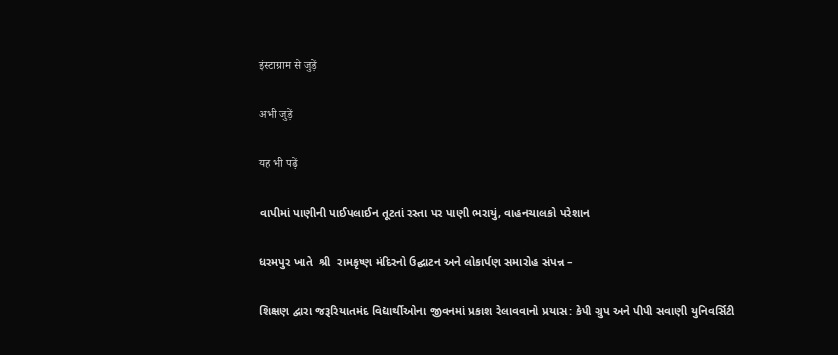इंस्टाग्राम से जुड़ें

अभी जुड़ें

यह भी पढ़ें

વાપીમાં પાણીની પાઈપલાઈન તૂટતાં રસ્તા પર પાણી ભરાયું, વાહનચાલકો પરેશાન

ધરમપુર ખાતે  શ્રી  રામકૃષ્ણ મંદિરનો ઉદ્ઘાટન અને લોકાર્પણ સમારોહ સંપન્ન –

શિક્ષણ દ્વારા જરૂરિયાતમંદ વિદ્યાર્થીઓના જીવનમાં પ્રકાશ રેલાવવાનો પ્રયાસ: કેપી ગ્રુપ અને પીપી સવાણી યુનિવર્સિટી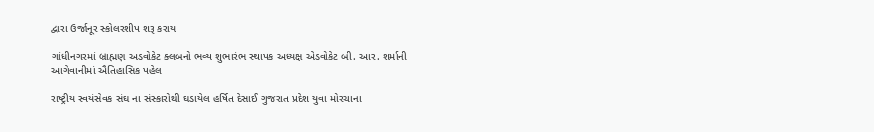દ્વારા ઉર્જાનૂર સ્કોલરશીપ શરૂ કરાય

ગાંધીનગરમાં બ્રાહ્મણ અડવોકેટ ક્લબનો ભવ્ય શુભારંભ સ્થાપક અધ્યક્ષ એડવોકેટ બી. આર. શર્માની આગેવાનીમાં ઐતિહાસિક પહેલ

રાષ્ટ્રીય સ્વયંસેવક સંઘ ના સંસ્કારોથી ઘડાયેલ હર્ષિત દેસાઈ ગુજરાત પ્રદેશ યુવા મોરચાના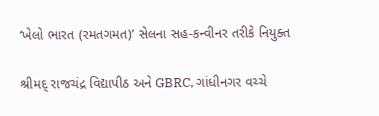‘ખેલો ભારત (રમતગમત)’ સેલના સહ-કન્વીનર તરીકે નિયુક્ત

શ્રીમદ્ રાજચંદ્ર વિદ્યાપીઠ અને GBRC, ગાંધીનગર વચ્ચે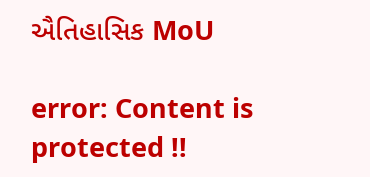ઐતિહાસિક MoU

error: Content is protected !!